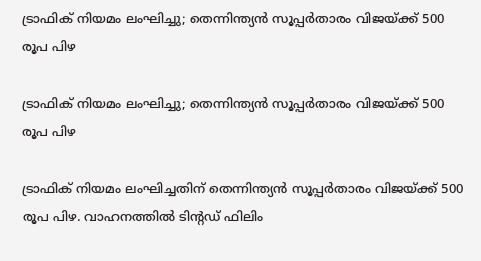ട്രാഫിക് നിയമം ലംഘിച്ചു; തെന്നിന്ത്യൻ സൂപ്പർതാരം വിജയ്ക്ക് 500 രൂപ പിഴ

ട്രാഫിക് നിയമം ലംഘിച്ചു; തെന്നിന്ത്യൻ സൂപ്പർതാരം വിജയ്ക്ക് 500 രൂപ പിഴ

ട്രാഫിക് നിയമം ലംഘിച്ചതിന് തെന്നിന്ത്യൻ സൂപ്പർതാരം വിജയ്ക്ക് 500 രൂപ പിഴ. വാഹനത്തിൽ ടിന്റഡ് ഫിലിം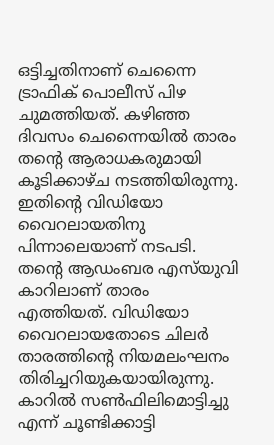ഒട്ടിച്ചതിനാണ് ചെന്നൈ ട്രാഫിക് പൊലീസ് പിഴ ചുമത്തിയത്. കഴിഞ്ഞ ദിവസം ചെന്നൈയിൽ താരം തന്റെ ആരാധകരുമായി കൂടിക്കാഴ്ച നടത്തിയിരുന്നു. ഇതിന്റെ വിഡിയോ വൈറലായതിനു പിന്നാലെയാണ് നടപടി. തന്റെ ആഡംബര എസ്‌യുവി കാറിലാണ് താരം എത്തിയത്. വിഡിയോ വൈറലായതോടെ ചിലർ താരത്തിന്റെ നിയമലംഘനം തിരിച്ചറിയുകയായിരുന്നു. കാറില്‍ സണ്‍ഫിലിമൊട്ടിച്ചു എന്ന് ചൂണ്ടിക്കാട്ടി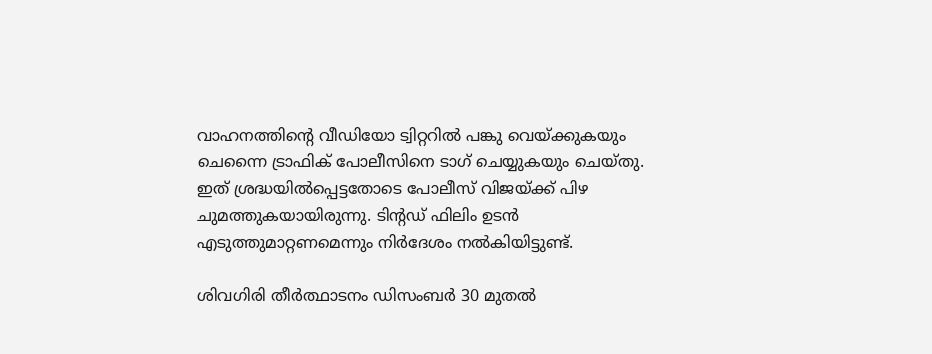വാഹനത്തിന്റെ വീഡിയോ ട്വിറ്ററില്‍ പങ്കു വെയ്ക്കുകയും ചെന്നൈ ട്രാഫിക് പോലീസിനെ ടാഗ് ചെയ്യുകയും ചെയ്തു. ഇത് ശ്രദ്ധയില്‍പ്പെട്ടതോടെ പോലീസ് വിജയ്ക്ക് പിഴ ചുമത്തുകയായിരുന്നു. ടിന്റഡ് ഫിലിം ഉടൻ എടുത്തുമാറ്റണമെന്നും നിർദേശം നൽകിയിട്ടുണ്ട്.

ശിവഗിരി തീർത്ഥാടനം ഡിസംബർ 30 മുതൽ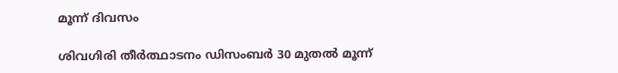മൂന്ന് ദിവസം

ശിവഗിരി തീർത്ഥാടനം ഡിസംബർ 30 മുതൽ മൂന്ന്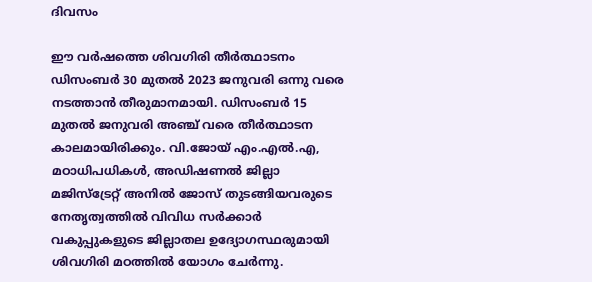ദിവസം

ഈ വർഷത്തെ ശിവഗിരി തീർത്ഥാടനം ഡിസംബർ 30 മുതൽ 2023 ജനുവരി ഒന്നു വരെ നടത്താൻ തീരുമാനമായി. ഡിസംബർ 15 മുതൽ ജനുവരി അഞ്ച് വരെ തീർത്ഥാടന കാലമായിരിക്കും. വി.ജോയ് എം.എൽ.എ, മഠാധിപധികൾ, അഡിഷണൽ ജില്ലാ മജിസ്ട്രേറ്റ് അനിൽ ജോസ് തുടങ്ങിയവരുടെ നേതൃത്വത്തിൽ വിവിധ സർക്കാർ വകുപ്പുകളുടെ ജില്ലാതല ഉദ്യോഗസ്ഥരുമായി ശിവഗിരി മഠത്തിൽ യോഗം ചേർന്നു.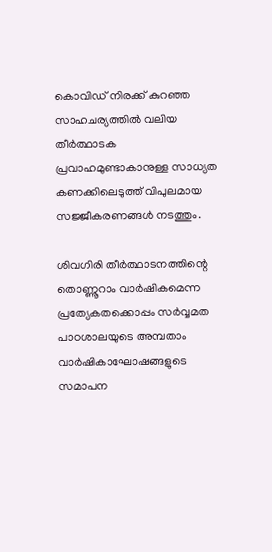കൊവിഡ് നിരക്ക് കുറഞ്ഞ സാഹചര്യത്തിൽ വലിയ തീർത്ഥാടക പ്രവാഹമുണ്ടാകാനുള്ള സാധ്യത കണക്കിലെടുത്ത് വിപുലമായ സജ്ജീകരണങ്ങൾ നടത്തും.

ശിവഗിരി തീർത്ഥാടനത്തിന്റെ തൊണ്ണൂറാം വാർഷികമെന്ന പ്രത്യേകതക്കൊപ്പം സർവ്വമത പാഠശാലയുടെ അമ്പതാം വാർഷികാഘോഷങ്ങളുടെ സമാപന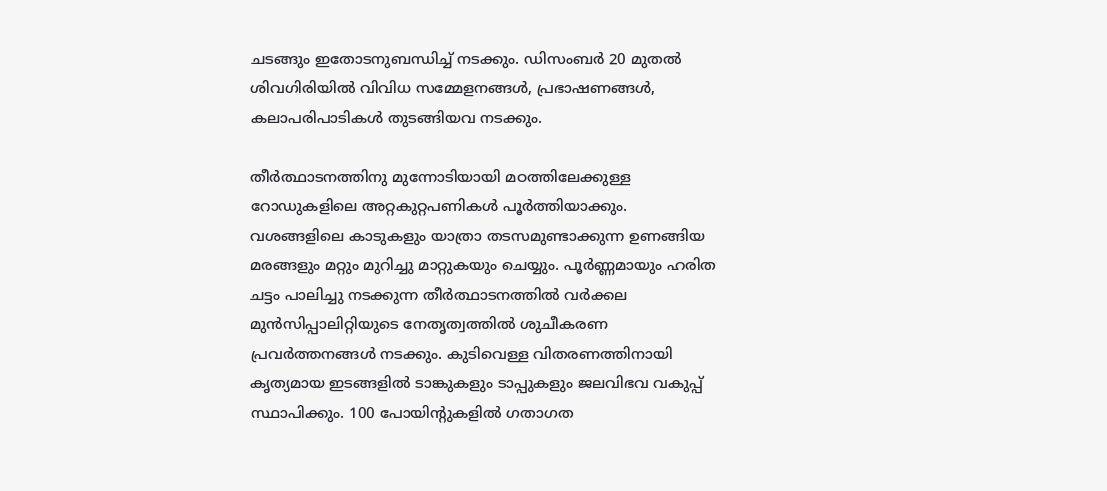ചടങ്ങും ഇതോടനുബന്ധിച്ച് നടക്കും. ഡിസംബർ 20 മുതൽ ശിവഗിരിയിൽ വിവിധ സമ്മേളനങ്ങൾ, പ്രഭാഷണങ്ങൾ, കലാപരിപാടികൾ തുടങ്ങിയവ നടക്കും.

തീർത്ഥാടനത്തിനു മുന്നോടിയായി മഠത്തിലേക്കുള്ള റോഡുകളിലെ അറ്റകുറ്റപണികൾ പൂർത്തിയാക്കും. വശങ്ങളിലെ കാടുകളും യാത്രാ തടസമുണ്ടാക്കുന്ന ഉണങ്ങിയ മരങ്ങളും മറ്റും മുറിച്ചു മാറ്റുകയും ചെയ്യും. പൂർണ്ണമായും ഹരിത ചട്ടം പാലിച്ചു നടക്കുന്ന തീർത്ഥാടനത്തിൽ വർക്കല മുൻസിപ്പാലിറ്റിയുടെ നേതൃത്വത്തിൽ ശുചീകരണ പ്രവർത്തനങ്ങൾ നടക്കും. കുടിവെള്ള വിതരണത്തിനായി കൃത്യമായ ഇടങ്ങളിൽ ടാങ്കുകളും ടാപ്പുകളും ജലവിഭവ വകുപ്പ് സ്ഥാപിക്കും. 100 പോയിന്റുകളിൽ ഗതാഗത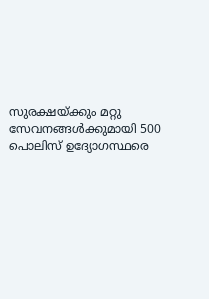സുരക്ഷയ്ക്കും മറ്റു സേവനങ്ങൾക്കുമായി 500 പൊലിസ് ഉദ്യോഗസ്ഥരെ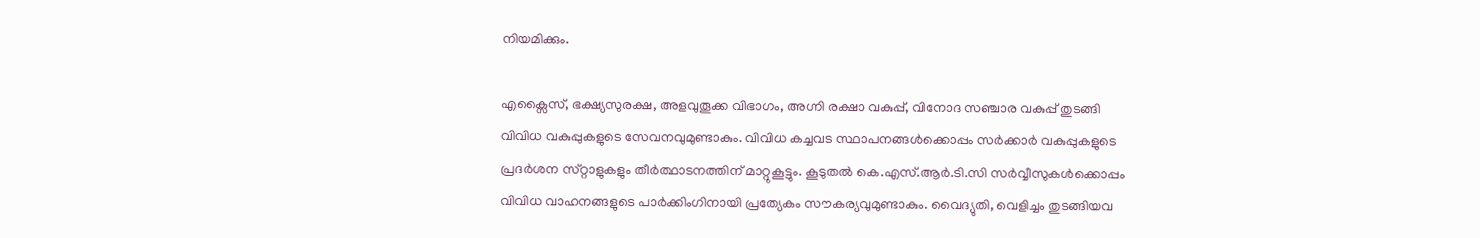നിയമിക്കും.

എക്സൈസ്, ഭക്ഷ്യസുരക്ഷ, അളവുതൂക്ക വിഭാഗം, അഗ്നി രക്ഷാ വകുപ്പ്, വിനോദ സഞ്ചാര വകുപ്പ് തുടങ്ങി വിവിധ വകുപ്പുകളുടെ സേവനവുമുണ്ടാകും. വിവിധ കച്ചവട സ്ഥാപനങ്ങൾക്കൊപ്പം സർക്കാർ വകുപ്പുകളുടെ പ്രദർശന സ്‌റ്റാളുകളും തീർത്ഥാടനത്തിന് മാറ്റുകൂട്ടും. കൂടുതൽ കെ.എസ്.ആർ.ടി.സി സർവ്വീസുകൾക്കൊപ്പം വിവിധ വാഹനങ്ങളുടെ പാർക്കിംഗിനായി പ്രത്യേകം സൗകര്യവുമുണ്ടാകും. വൈദ്യുതി, വെളിച്ചം തുടങ്ങിയവ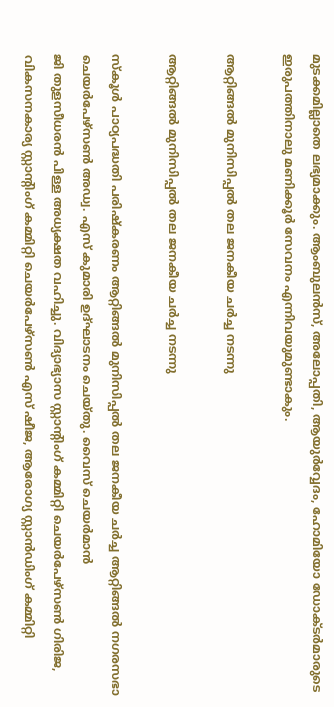മുടക്കമില്ലാതെ ലഭ്യമാക്കും. ആംബുലൻസ്, അലോപ്പതി, ആയുർവ്വേദം, ഹോമിയോ ഡോക്ടർമാരുടെ ഇരുപത്തിനാലു മണിക്കൂർ സേവനം എന്നിവയുമുണ്ടാകും.

ആറ്റിങ്ങൽ മുനിസിപ്പൽ തല ജനകീയ ചർച്ച നടന്നു

ആറ്റിങ്ങൽ മുനിസിപ്പൽ തല ജനകീയ ചർച്ച നടന്നു

സ്കൂൾ പാഠ്യപദ്ധതി പരിഷ്കരണം ആറ്റിങ്ങൽ മുനിസിപ്പൽ തല ജനകീയ ചർച്ച ആറ്റിങ്ങൽ നഗരസഭാ ചെയർപേഴ്സൺ അഡ്വ. എസ് കുമാരി ഉദ്ഘാടനം ചെയ്തു. വൈസ് ചെയർമാൻ
ജി തുളസീധരൻ പിള്ള അധ്യക്ഷത വഹിച്ചു. വിദ്യാഭ്യാസ സ്റ്റാന്റിംഗ് കമ്മിറ്റി ചെയർപേഴ്സൺ ഗിരിജ, വികസനകാര്യ സ്റ്റാന്റിംഗ് കമ്മിറ്റി ചെയർപേഴ്സൺ എസ് ഷീജ, ആരോഗ്യ സ്റ്റാൻഡിംഗ് കമ്മിറ്റി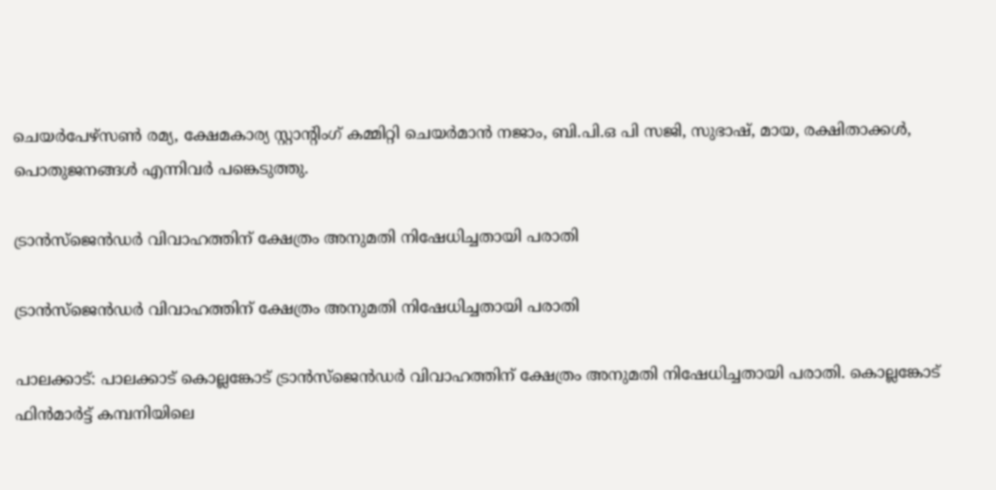ചെയർപേഴ്സൺ രമ്യ, ക്ഷേമകാര്യ സ്റ്റാന്റിംഗ് കമ്മിറ്റി ചെയർമാൻ നജാം, ബി.പി.ഒ പി സജി, സുഭാഷ്, മായ, രക്ഷിതാക്കൾ, പൊതുജനങ്ങൾ എന്നിവർ പങ്കെടുത്തു.

ട്രാൻസ്ജെൻഡർ വിവാഹത്തിന് ക്ഷേത്രം അനുമതി നിഷേധിച്ചതായി പരാതി

ട്രാൻസ്ജെൻഡർ വിവാഹത്തിന് ക്ഷേത്രം അനുമതി നിഷേധിച്ചതായി പരാതി

പാലക്കാട്: പാലക്കാട് കൊല്ലങ്കോട് ട്രാൻസ്ജെൻഡർ വിവാഹത്തിന് ക്ഷേത്രം അനുമതി നിഷേധിച്ചതായി പരാതി. കൊല്ലങ്കോട് ഫിന്‍മാര്‍ട്ട് കമ്പനിയിലെ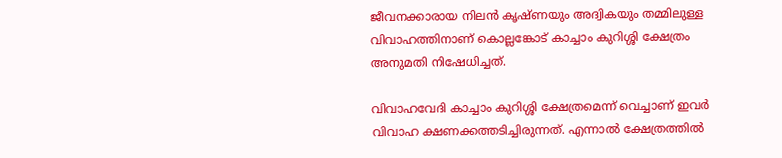ജീവനക്കാരായ നിലൻ കൃഷ്ണയും അദ്വികയും തമ്മിലുള്ള വിവാഹത്തിനാണ് കൊല്ലങ്കോട് കാച്ചാം കുറിശ്ശി ക്ഷേത്രം അനുമതി നിഷേധിച്ചത്.

വിവാഹവേദി കാച്ചാം കുറിശ്ശി ക്ഷേത്രമെന്ന് വെച്ചാണ് ഇവർ വിവാഹ ക്ഷണക്കത്തടിച്ചിരുന്നത്. എന്നാൽ ക്ഷേത്രത്തിൽ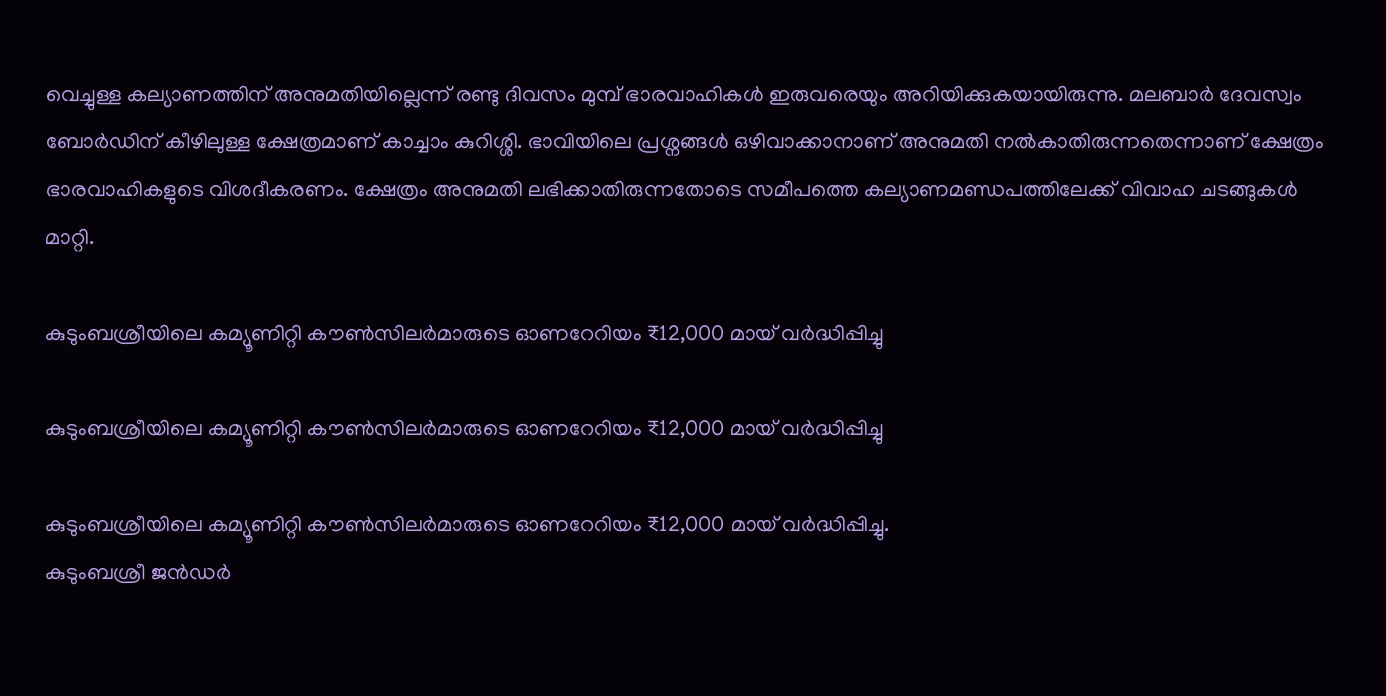വെച്ചുള്ള കല്യാണത്തിന് അനുമതിയില്ലെന്ന് രണ്ടു ദിവസം മുമ്പ് ഭാരവാഹികൾ ഇരുവരെയും അറിയിക്കുകയായിരുന്നു. മലബാർ ദേവസ്വം ബോർഡിന് കീഴിലുള്ള ക്ഷേത്രമാണ് കാച്ചാം കുറിശ്ശി. ഭാവിയിലെ പ്രശ്നങ്ങൾ ഒഴിവാക്കാനാണ് അനുമതി നൽകാതിരുന്നതെന്നാണ് ക്ഷേത്രം ഭാരവാഹികളുടെ വിശദീകരണം. ക്ഷേത്രം അനുമതി ലഭിക്കാതിരുന്നതോടെ സമീപത്തെ കല്യാണമണ്ഡപത്തിലേക്ക് വിവാഹ ചടങ്ങുകൾ മാറ്റി.

കുടുംബശ്രീയിലെ കമ്യൂണിറ്റി കൗണ്‍സിലർമാരുടെ ഓണറേറിയം ₹12,000 മായ് വർദ്ധിപ്പിച്ചു

കുടുംബശ്രീയിലെ കമ്യൂണിറ്റി കൗണ്‍സിലർമാരുടെ ഓണറേറിയം ₹12,000 മായ് വർദ്ധിപ്പിച്ചു

കുടുംബശ്രീയിലെ കമ്യൂണിറ്റി കൗണ്‍സിലർമാരുടെ ഓണറേറിയം ₹12,000 മായ് വർദ്ധിപ്പിച്ചു.
കുടുംബശ്രീ ജന്‍ഡർ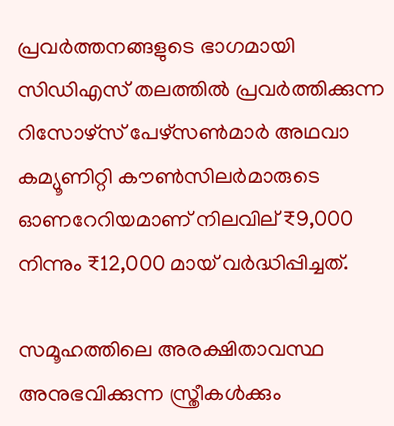പ്രവർത്തനങ്ങളുടെ ഭാഗമായി സിഡിഎസ് തലത്തിൽ പ്രവർത്തിക്കുന്ന റിസോഴ്സ് പേഴ്സണ്‍മാർ അഥവാ കമ്യൂണിറ്റി കൗണ്‍സിലർമാരുടെ ഓണറേറിയമാണ് നിലവില് ₹9,000 നിന്നും ₹12,000 മായ് വർദ്ധിപ്പിച്ചത്.

സമൂഹത്തിലെ അരക്ഷിതാവസ്ഥ അനുഭവിക്കുന്ന സ്ത്രീകൾക്കും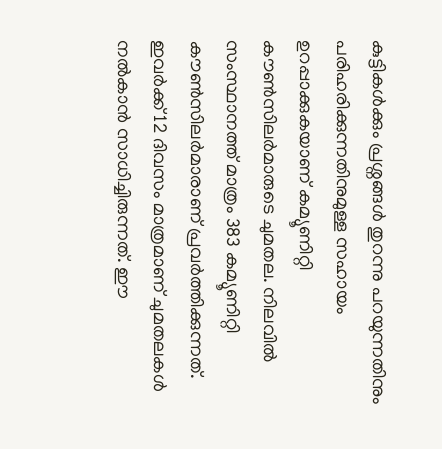കുട്ടികൾക്കും പ്രശ്നങ്ങൾ തുറന്നു പറയുന്നതിനും പരിഹരിക്കുന്നതിനുമുള്ള സഹായം ഉറപ്പാക്കുകയാണ് കമ്യൂണിറ്റി കൗണ്‍സിലർമാരുടെ ചുമതല. നിലവിൽ സംസ്ഥാനത്ത് മാത്രം 383 കമ്യൂണിറ്റി കൗണ്‍സിലർമാരാണ് പ്രവർത്തിക്കുന്നത്. ഇവർക്ക് 12 ദിവസം മാത്രമാണ് ചുമതലകൾ നൽകാന്‍ സാധിച്ചിരുന്നത്. ഈ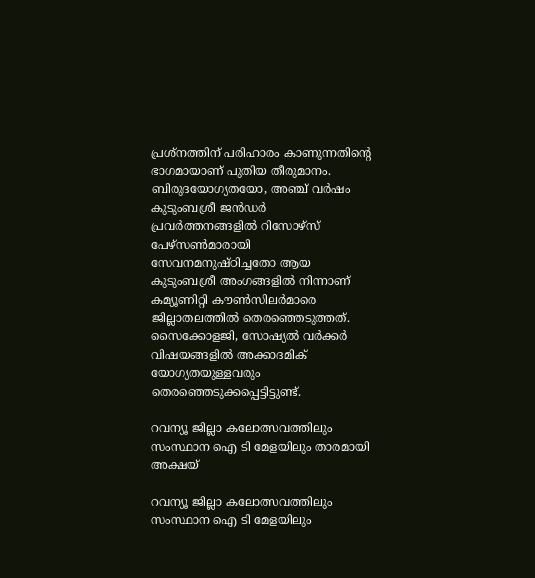പ്രശ്നത്തിന് പരിഹാരം കാണുന്നതിന്റെ ഭാഗമായാണ് പുതിയ തീരുമാനം. ബിരുദയോഗ്യതയോ, അഞ്ച് വർഷം കുടുംബശ്രീ ജന്‍ഡർ പ്രവർത്തനങ്ങളിൽ റിസോഴ്സ് പേഴ്സണ്‍മാരായി സേവനമനുഷ്ഠിച്ചതോ ആയ കുടുംബശ്രീ അംഗങ്ങളിൽ നിന്നാണ് കമ്യൂണിറ്റി കൗണ്‍സിലർമാരെ ജില്ലാതലത്തിൽ തെരഞ്ഞെടുത്തത്.
സൈക്കോളജി, സോഷ്യൽ വർക്കർ വിഷയങ്ങളിൽ അക്കാദമിക് യോഗ്യതയുള്ളവരും തെരഞ്ഞെടുക്കപ്പെട്ടിട്ടുണ്ട്.

റവന്യൂ ജില്ലാ കലോത്സവത്തിലും സംസ്ഥാന ഐ ടി മേളയിലും താരമായി അക്ഷയ്

റവന്യൂ ജില്ലാ കലോത്സവത്തിലും സംസ്ഥാന ഐ ടി മേളയിലും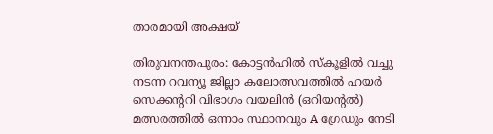താരമായി അക്ഷയ്

തിരുവനന്തപുരം: കോട്ടൻഹിൽ സ്കൂളിൽ വച്ചു നടന്ന റവന്യൂ ജില്ലാ കലോത്സവത്തിൽ ഹയർ സെക്കന്ററി വിഭാഗം വയലിൻ (ഒറിയന്റൽ) മത്സരത്തിൽ ഒന്നാം സ്ഥാനവും A ഗ്രേഡും നേടി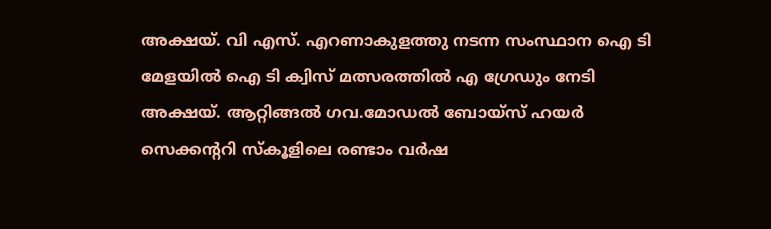അക്ഷയ്. വി എസ്. എറണാകുളത്തു നടന്ന സംസ്ഥാന ഐ ടി മേളയിൽ ഐ ടി ക്വിസ് മത്സരത്തിൽ എ ഗ്രേഡും നേടി അക്ഷയ്. ആറ്റിങ്ങൽ ഗവ.മോഡൽ ബോയ്സ് ഹയർ സെക്കന്ററി സ്കൂളിലെ രണ്ടാം വർഷ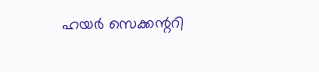ഹയർ സെക്കന്ററി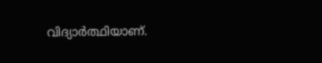വിദ്യാർത്ഥിയാണ്.